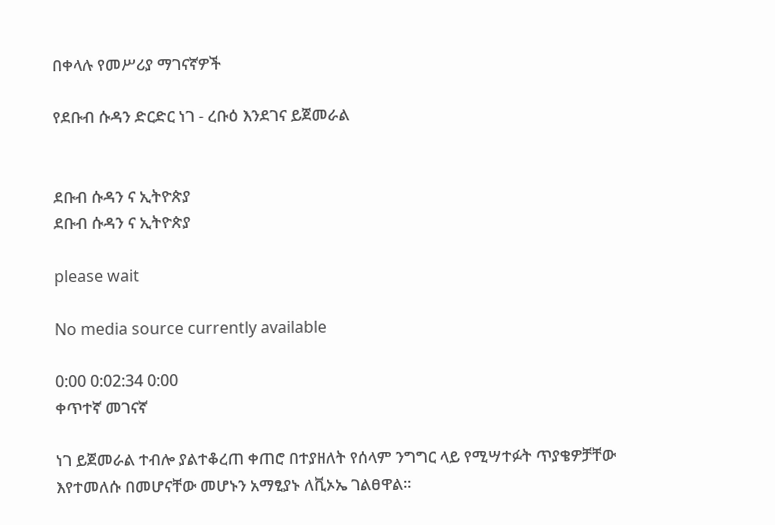በቀላሉ የመሥሪያ ማገናኛዎች

የደቡብ ሱዳን ድርድር ነገ - ረቡዕ እንደገና ይጀመራል


ደቡብ ሱዳን ና ኢትዮጵያ
ደቡብ ሱዳን ና ኢትዮጵያ

please wait

No media source currently available

0:00 0:02:34 0:00
ቀጥተኛ መገናኛ

ነገ ይጀመራል ተብሎ ያልተቆረጠ ቀጠሮ በተያዘለት የሰላም ንግግር ላይ የሚሣተፉት ጥያቄዎቻቸው እየተመለሱ በመሆናቸው መሆኑን አማፂያኑ ለቪኦኤ ገልፀዋል፡፡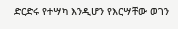ድርድሩ የተሣካ እንዲሆን የእርሣቸው ወገን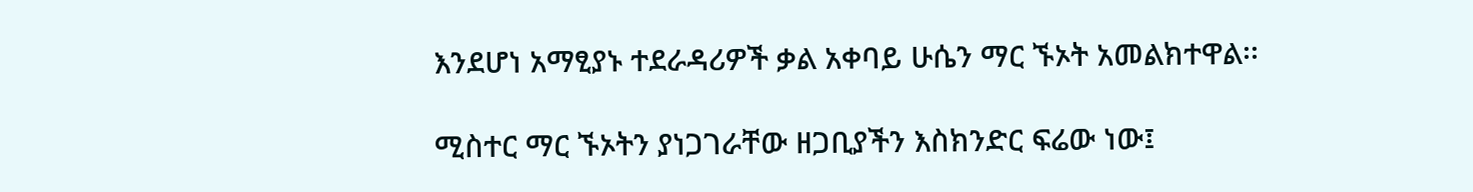እንደሆነ አማፂያኑ ተደራዳሪዎች ቃል አቀባይ ሁሴን ማር ኙኦት አመልክተዋል፡፡

ሚስተር ማር ኙኦትን ያነጋገራቸው ዘጋቢያችን እስክንድር ፍሬው ነው፤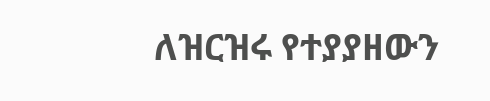ለዝርዝሩ የተያያዘውን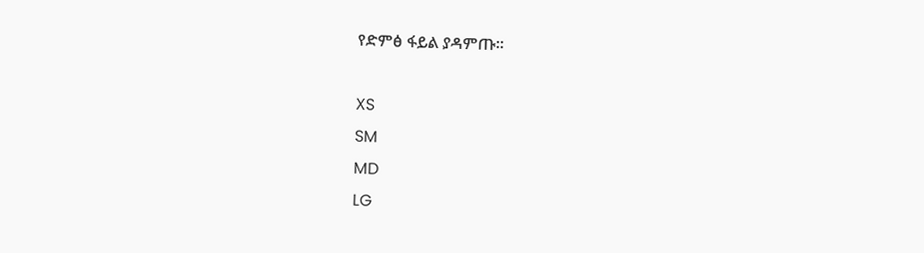የድምፅ ፋይል ያዳምጡ፡፡

XS
SM
MD
LG